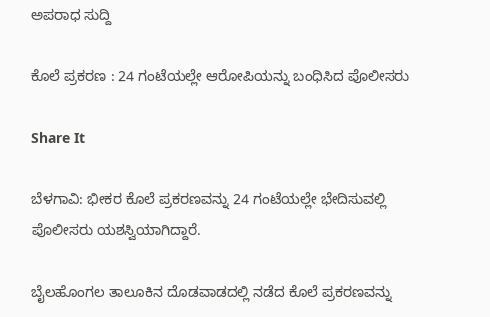ಅಪರಾಧ ಸುದ್ದಿ

ಕೊಲೆ ಪ್ರಕರಣ : 24 ಗಂಟೆಯಲ್ಲೇ ಆರೋಪಿಯನ್ನು ಬಂಧಿಸಿದ ಪೊಲೀಸರು

Share It

ಬೆಳಗಾವಿ: ಭೀಕರ ಕೊಲೆ ಪ್ರಕರಣವನ್ನು 24 ಗಂಟೆಯಲ್ಲೇ ಭೇದಿಸುವಲ್ಲಿ ಪೊಲೀಸರು ಯಶಸ್ವಿಯಾಗಿದ್ದಾರೆ.

ಬೈಲಹೊಂಗಲ ತಾಲೂಕಿನ ದೊಡವಾಡದಲ್ಲಿ ನಡೆದ ಕೊಲೆ ಪ್ರಕರಣವನ್ನು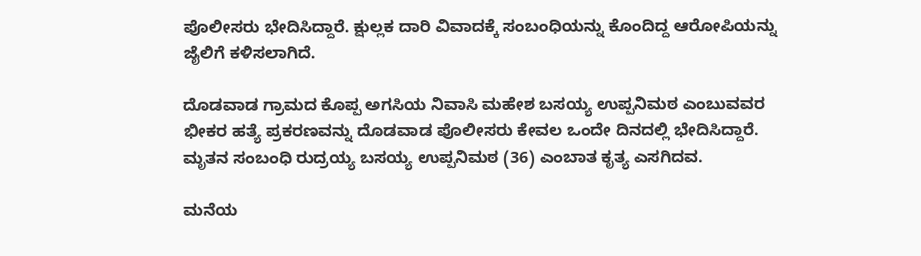ಪೊಲೀಸರು ಭೇದಿಸಿದ್ದಾರೆ. ಕ್ಷುಲ್ಲಕ ದಾರಿ ವಿವಾದಕ್ಕೆ ಸಂಬಂಧಿಯನ್ನು ಕೊಂದಿದ್ದ ಆರೋಪಿಯನ್ನು ಜೈಲಿಗೆ ಕಳಿಸಲಾಗಿದೆ.

ದೊಡವಾಡ ಗ್ರಾಮದ ಕೊಪ್ಪ ಅಗಸಿಯ ನಿವಾಸಿ ಮಹೇಶ ಬಸಯ್ಯ ಉಪ್ಪನಿಮಠ ಎಂಬುವವರ ಭೀಕರ ಹತ್ಯೆ ಪ್ರಕರಣವನ್ನು ದೊಡವಾಡ ಪೊಲೀಸರು ಕೇವಲ ಒಂದೇ ದಿನದಲ್ಲಿ ಭೇದಿಸಿದ್ದಾರೆ. ಮೃತನ ಸಂಬಂಧಿ ರುದ್ರಯ್ಯ ಬಸಯ್ಯ ಉಪ್ಪನಿಮಠ (36) ಎಂಬಾತ ಕೃತ್ಯ ಎಸಗಿದವ.

ಮನೆಯ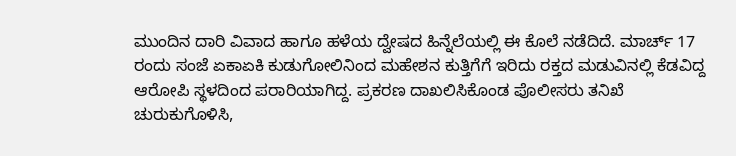ಮುಂದಿನ ದಾರಿ ವಿವಾದ ಹಾಗೂ ಹಳೆಯ ದ್ವೇಷದ ಹಿನ್ನೆಲೆಯಲ್ಲಿ ಈ ಕೊಲೆ ನಡೆದಿದೆ. ಮಾರ್ಚ್ 17 ರಂದು ಸಂಜೆ ಏಕಾಏಕಿ ಕುಡುಗೋಲಿನಿಂದ ಮಹೇಶನ ಕುತ್ತಿಗೆಗೆ ಇರಿದು ರಕ್ತದ ಮಡುವಿನಲ್ಲಿ ಕೆಡವಿದ್ದ ಆರೋಪಿ ಸ್ಥಳದಿಂದ ಪರಾರಿಯಾಗಿದ್ದ. ಪ್ರಕರಣ ದಾಖಲಿಸಿಕೊಂಡ ಪೊಲೀಸರು ತನಿಖೆ ಚುರುಕುಗೊಳಿಸಿ,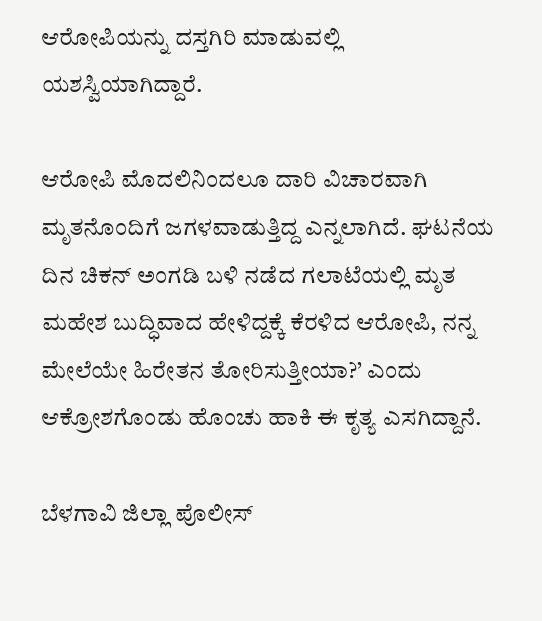ಆರೋಪಿಯನ್ನು ದಸ್ತಗಿರಿ ಮಾಡುವಲ್ಲಿ ಯಶಸ್ವಿಯಾಗಿದ್ದಾರೆ.

ಆರೋಪಿ ಮೊದಲಿನಿಂದಲೂ ದಾರಿ ವಿಚಾರವಾಗಿ ಮೃತನೊಂದಿಗೆ ಜಗಳವಾಡುತ್ತಿದ್ದ ಎನ್ನಲಾಗಿದೆ. ಘಟನೆಯ ದಿನ ಚಿಕನ್ ಅಂಗಡಿ ಬಳಿ ನಡೆದ ಗಲಾಟೆಯಲ್ಲಿ ಮೃತ ಮಹೇಶ ಬುದ್ಧಿವಾದ ಹೇಳಿದ್ದಕ್ಕೆ ಕೆರಳಿದ ಆರೋಪಿ, ನನ್ನ ಮೇಲೆಯೇ ಹಿರೇತನ ತೋರಿಸುತ್ತೀಯಾ?’ ಎಂದು ಆಕ್ರೋಶಗೊಂಡು ಹೊಂಚು ಹಾಕಿ ಈ ಕೃತ್ಯ ಎಸಗಿದ್ದಾನೆ.

ಬೆಳಗಾವಿ ಜಿಲ್ಲಾ ಪೊಲೀಸ್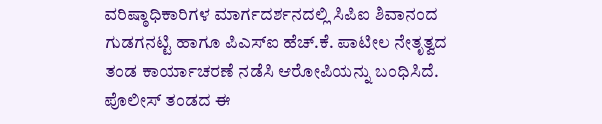ವರಿಷ್ಠಾಧಿಕಾರಿಗಳ ಮಾರ್ಗದರ್ಶನದಲ್ಲಿ ಸಿಪಿಐ ಶಿವಾನಂದ ಗುಡಗನಟ್ಟಿ ಹಾಗೂ ಪಿಎಸ್‌ಐ ಹೆಚ್.ಕೆ. ಪಾಟೀಲ ನೇತೃತ್ವದ ತಂಡ ಕಾರ್ಯಾಚರಣೆ ನಡೆಸಿ ಆರೋಪಿಯನ್ನು ಬಂಧಿಸಿದೆ. ಪೊಲೀಸ್ ತಂಡದ ಈ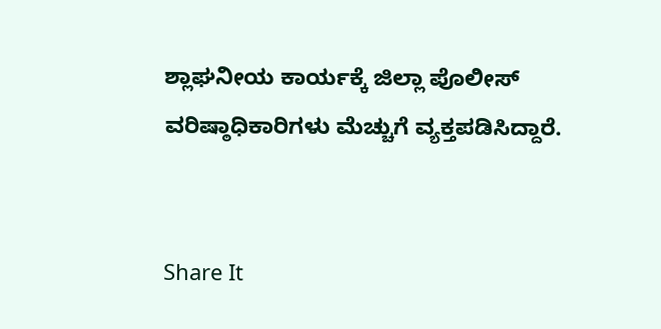ಶ್ಲಾಘನೀಯ ಕಾರ್ಯಕ್ಕೆ ಜಿಲ್ಲಾ ಪೊಲೀಸ್ ವರಿಷ್ಠಾಧಿಕಾರಿಗಳು ಮೆಚ್ಚುಗೆ ವ್ಯಕ್ತಪಡಿಸಿದ್ದಾರೆ.


Share It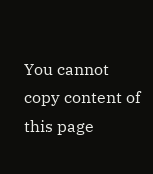You cannot copy content of this page